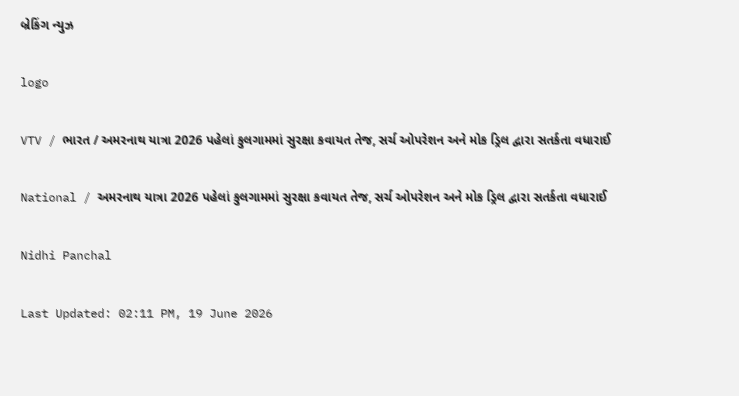બ્રેકિંગ ન્યુઝ

logo

VTV / ભારત / અમરનાથ યાત્રા 2026 પહેલાં કુલગામમાં સુરક્ષા કવાયત તેજ, સર્ચ ઓપરેશન અને મોક ડ્રિલ દ્વારા સતર્કતા વધારાઈ

National / અમરનાથ યાત્રા 2026 પહેલાં કુલગામમાં સુરક્ષા કવાયત તેજ, સર્ચ ઓપરેશન અને મોક ડ્રિલ દ્વારા સતર્કતા વધારાઈ

Nidhi Panchal

Last Updated: 02:11 PM, 19 June 2026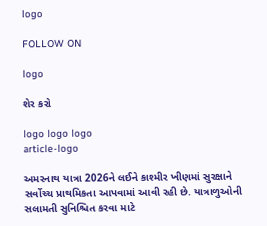logo

FOLLOW ON

logo

શેર કરો

logo logo logo
article-logo

અમરનાથ યાત્રા 2026ને લઈને કાશ્મીર ખીણમાં સુરક્ષાને સર્વોચ્ચ પ્રાથમિકતા આપવામાં આવી રહી છે. યાત્રાળુઓની સલામતી સુનિશ્ચિત કરવા માટે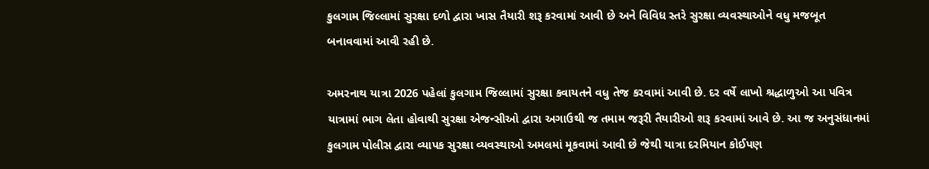કુલગામ જિલ્લામાં સુરક્ષા દળો દ્વારા ખાસ તૈયારી શરૂ કરવામાં આવી છે અને વિવિધ સ્તરે સુરક્ષા વ્યવસ્થાઓને વધુ મજબૂત બનાવવામાં આવી રહી છે.

અમરનાથ યાત્રા 2026 પહેલાં કુલગામ જિલ્લામાં સુરક્ષા કવાયતને વધુ તેજ કરવામાં આવી છે. દર વર્ષે લાખો શ્રદ્ધાળુઓ આ પવિત્ર યાત્રામાં ભાગ લેતા હોવાથી સુરક્ષા એજન્સીઓ દ્વારા અગાઉથી જ તમામ જરૂરી તૈયારીઓ શરૂ કરવામાં આવે છે. આ જ અનુસંધાનમાં કુલગામ પોલીસ દ્વારા વ્યાપક સુરક્ષા વ્યવસ્થાઓ અમલમાં મૂકવામાં આવી છે જેથી યાત્રા દરમિયાન કોઈપણ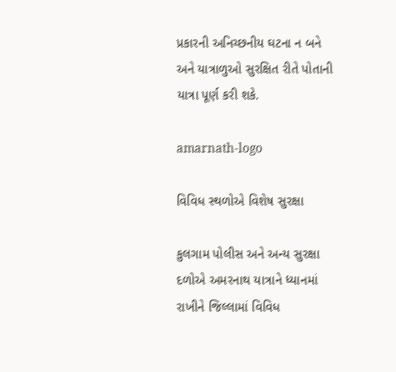પ્રકારની અનિચ્છનીય ઘટના ન બને અને યાત્રાળુઓ સુરક્ષિત રીતે પોતાની યાત્રા પૂર્ણ કરી શકે.

amarnath-logo

વિવિધ સ્થળોએ વિશેષ સુરક્ષા

કુલગામ પોલીસ અને અન્ય સુરક્ષા દળોએ અમરનાથ યાત્રાને ધ્યાનમાં રાખીને જિલ્લામાં વિવિધ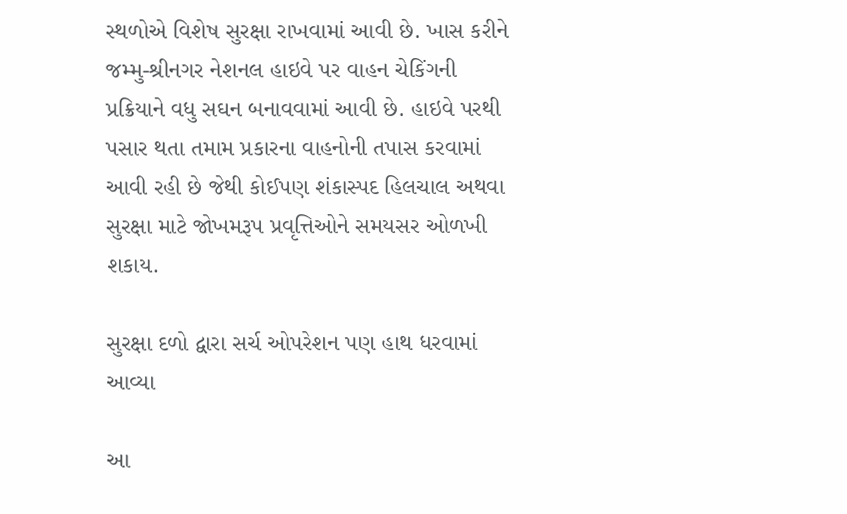સ્થળોએ વિશેષ સુરક્ષા રાખવામાં આવી છે. ખાસ કરીને જમ્મુ-શ્રીનગર નેશનલ હાઇવે પર વાહન ચેકિંગની પ્રક્રિયાને વધુ સઘન બનાવવામાં આવી છે. હાઇવે પરથી પસાર થતા તમામ પ્રકારના વાહનોની તપાસ કરવામાં આવી રહી છે જેથી કોઈપણ શંકાસ્પદ હિલચાલ અથવા સુરક્ષા માટે જોખમરૂપ પ્રવૃત્તિઓને સમયસર ઓળખી શકાય.

સુરક્ષા દળો દ્વારા સર્ચ ઓપરેશન પણ હાથ ધરવામાં આવ્યા

આ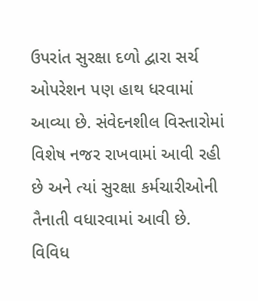ઉપરાંત સુરક્ષા દળો દ્વારા સર્ચ ઓપરેશન પણ હાથ ધરવામાં આવ્યા છે. સંવેદનશીલ વિસ્તારોમાં વિશેષ નજર રાખવામાં આવી રહી છે અને ત્યાં સુરક્ષા કર્મચારીઓની તૈનાતી વધારવામાં આવી છે. વિવિધ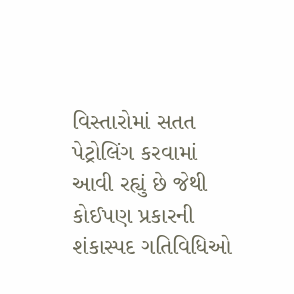વિસ્તારોમાં સતત પેટ્રોલિંગ કરવામાં આવી રહ્યું છે જેથી કોઈપણ પ્રકારની શંકાસ્પદ ગતિવિધિઓ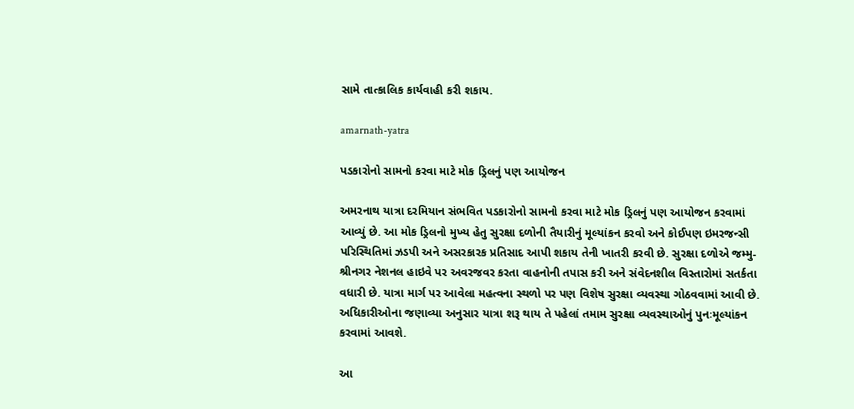સામે તાત્કાલિક કાર્યવાહી કરી શકાય.

amarnath-yatra

પડકારોનો સામનો કરવા માટે મોક ડ્રિલનું પણ આયોજન

અમરનાથ યાત્રા દરમિયાન સંભવિત પડકારોનો સામનો કરવા માટે મોક ડ્રિલનું પણ આયોજન કરવામાં આવ્યું છે. આ મોક ડ્રિલનો મુખ્ય હેતુ સુરક્ષા દળોની તૈયારીનું મૂલ્યાંકન કરવો અને કોઈપણ ઇમરજન્સી પરિસ્થિતિમાં ઝડપી અને અસરકારક પ્રતિસાદ આપી શકાય તેની ખાતરી કરવી છે. સુરક્ષા દળોએ જમ્મુ-શ્રીનગર નેશનલ હાઇવે પર અવરજવર કરતા વાહનોની તપાસ કરી અને સંવેદનશીલ વિસ્તારોમાં સતર્કતા વધારી છે. યાત્રા માર્ગ પર આવેલા મહત્વના સ્થળો પર પણ વિશેષ સુરક્ષા વ્યવસ્થા ગોઠવવામાં આવી છે. અધિકારીઓના જણાવ્યા અનુસાર યાત્રા શરૂ થાય તે પહેલાં તમામ સુરક્ષા વ્યવસ્થાઓનું પુનઃમૂલ્યાંકન કરવામાં આવશે.

આ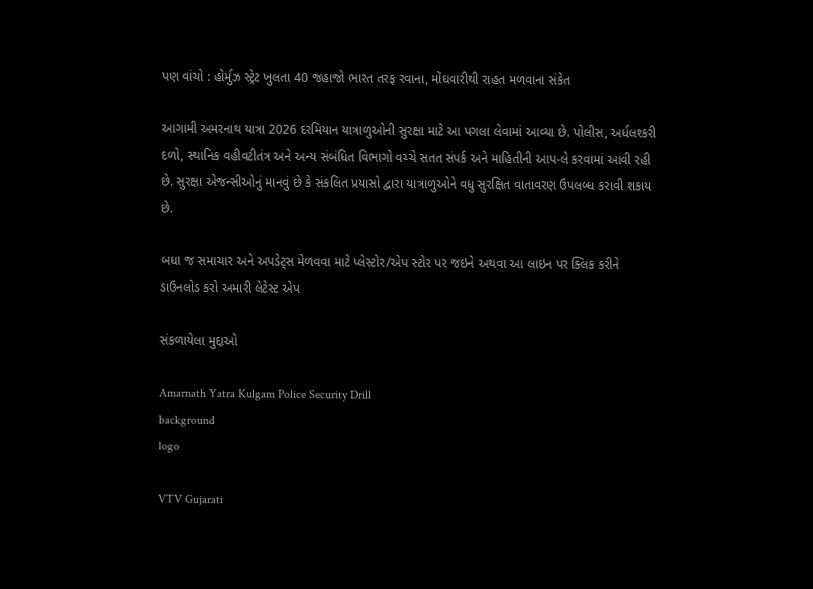પણ વાંચો : હોર્મુઝ સ્ટ્રેટ ખુલતા 40 જહાજો ભારત તરફ રવાના, મોંઘવારીથી રાહત મળવાના સંકેત

આગામી અમરનાથ યાત્રા 2026 દરમિયાન યાત્રાળુઓની સુરક્ષા માટે આ પગલા લેવામાં આવ્યા છે. પોલીસ, અર્ધલશ્કરી દળો, સ્થાનિક વહીવટીતંત્ર અને અન્ય સંબંધિત વિભાગો વચ્ચે સતત સંપર્ક અને માહિતીની આપ-લે કરવામાં આવી રહી છે. સુરક્ષા એજન્સીઓનું માનવું છે કે સંકલિત પ્રયાસો દ્વારા યાત્રાળુઓને વધુ સુરક્ષિત વાતાવરણ ઉપલબ્ધ કરાવી શકાય છે.

બધા જ સમાચાર અને અપડેટ્સ મેળવવા માટે પ્લેસ્ટોર/એપ સ્ટોર પર જઇને અથવા આ લાઇન પર ક્લિક કરીને ડાઉનલોડ કરો અમારી લેટેસ્ટ એપ

સંકળાયેલા મુદ્દાઓ

Amarnath Yatra Kulgam Police Security Drill
background
logo

VTV Gujarati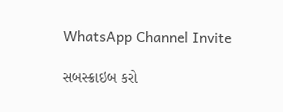WhatsApp Channel Invite

સબસ્ક્રાઇબ કરો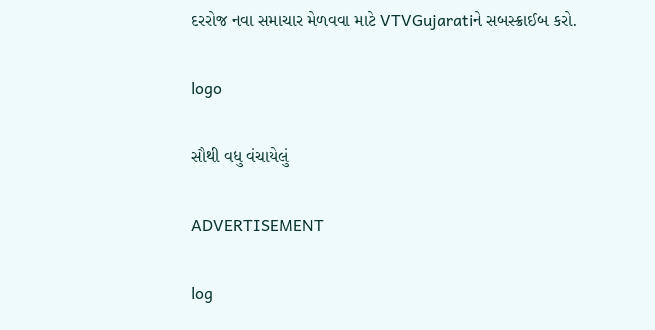દરરોજ નવા સમાચાર મેળવવા માટે VTVGujaratiને સબસ્ક્રાઈબ કરો.

logo

સૌથી વધુ વંચાયેલું

ADVERTISEMENT

log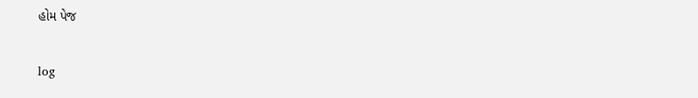હોમ પેજ

log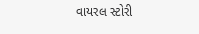વાયરલ સ્ટોરી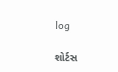log

શોર્ટસ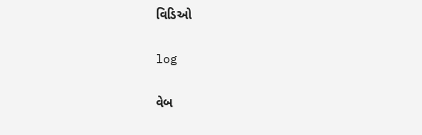વિડિઓ

log

વેબ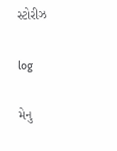સ્ટોરીઝ

log

મેનુ